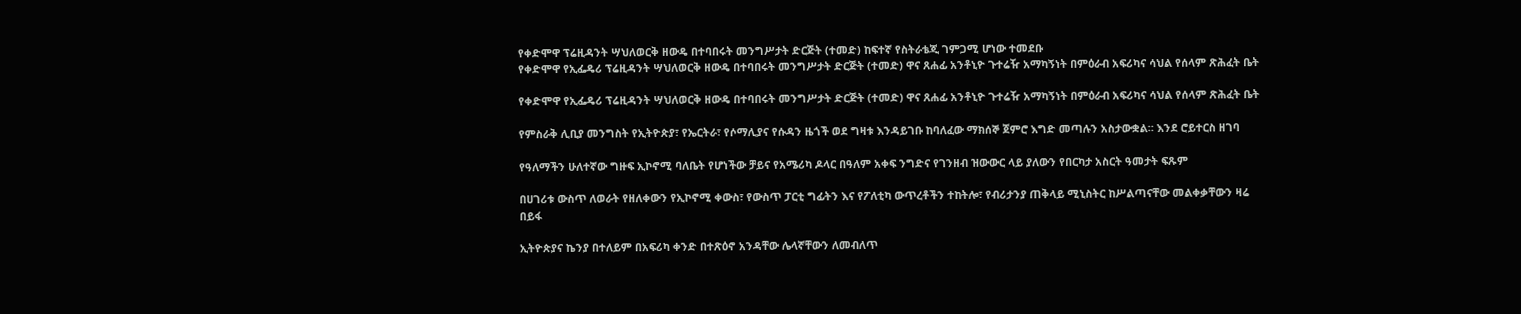የቀድሞዋ ፕሬዚዳንት ሣህለወርቅ ዘውዴ በተባበሩት መንግሥታት ድርጅት (ተመድ) ከፍተኛ የስትራቴጂ ገምጋሚ ሆነው ተመደቡ
የቀድሞዋ የኢፌዴሪ ፕሬዚዳንት ሣህለወርቅ ዘውዴ በተባበሩት መንግሥታት ድርጅት (ተመድ) ዋና ጸሐፊ አንቶኒዮ ጉተሬዥ አማካኝነት በምዕራብ አፍሪካና ሳህል የሰላም ጽሕፈት ቤት

የቀድሞዋ የኢፌዴሪ ፕሬዚዳንት ሣህለወርቅ ዘውዴ በተባበሩት መንግሥታት ድርጅት (ተመድ) ዋና ጸሐፊ አንቶኒዮ ጉተሬዥ አማካኝነት በምዕራብ አፍሪካና ሳህል የሰላም ጽሕፈት ቤት

የምስራቅ ሊቢያ መንግስት የኢትዮጵያ፣ የኤርትራ፣ የሶማሊያና የሱዳን ዜጎች ወደ ግዛቱ እንዳይገቡ ከባለፈው ማክሰኞ ጀምሮ እግድ መጣሉን አስታውቋል። እንደ ሮይተርስ ዘገባ

የዓለማችን ሁለተኛው ግዙፍ ኢኮኖሚ ባለቤት የሆነችው ቻይና የአሜሪካ ዶላር በዓለም አቀፍ ንግድና የገንዘብ ዝውውር ላይ ያለውን የበርካታ አስርት ዓመታት ፍጹም

በሀገሪቱ ውስጥ ለወራት የዘለቀውን የኢኮኖሚ ቀውስ፣ የውስጥ ፓርቲ ግፊትን እና የፖለቲካ ውጥረቶችን ተከትሎ፣ የብሪታንያ ጠቅላይ ሚኒስትር ከሥልጣናቸው መልቀቃቸውን ዛሬ በይፋ

ኢትዮጵያና ኬንያ በተለይም በአፍሪካ ቀንድ በተጽዕኖ አንዳቸው ሌላኛቸውን ለመብለጥ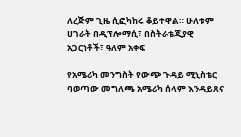ለረጅም ጊዜ ሲፎካከሩ ቆይተዋል። ሁለቱም ሀገራት በዲፕሎማሲ፣ በስትራቴጂያዊ አጋርነቶች፣ ዓለም አቀፍ

የአሜሪካ መንግስት የውጭ ጉዳይ ሚኒስቴር ባወጣው መግለጫ አሜሪካ ሰላም እንዳይጸና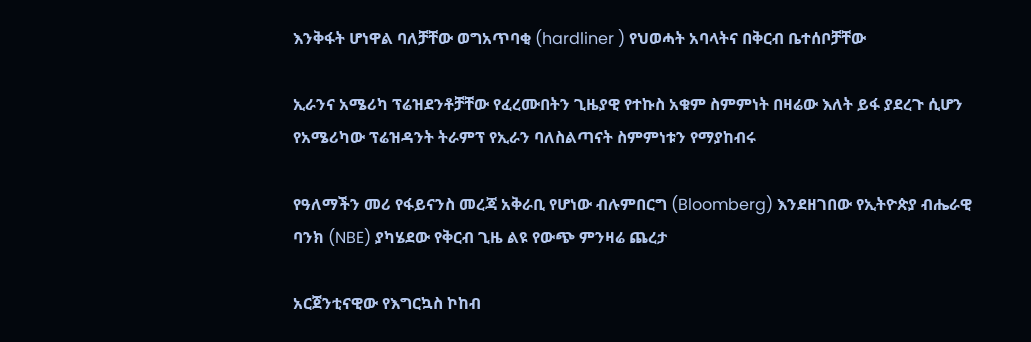እንቅፋት ሆነዋል ባለቻቸው ወግአጥባቂ (hardliner ) የህወሓት አባላትና በቅርብ ቤተሰቦቻቸው

ኢራንና አሜሪካ ፕሬዝደንቶቻቸው የፈረሙበትን ጊዜያዊ የተኩስ አቁም ስምምነት በዛሬው እለት ይፋ ያደረጉ ሲሆን የአሜሪካው ፕሬዝዳንት ትራምፕ የኢራን ባለስልጣናት ስምምነቱን የማያከብሩ

የዓለማችን መሪ የፋይናንስ መረጃ አቅራቢ የሆነው ብሉምበርግ (Bloomberg) እንደዘገበው የኢትዮጵያ ብሔራዊ ባንክ (NBE) ያካሄደው የቅርብ ጊዜ ልዩ የውጭ ምንዛሬ ጨረታ

አርጀንቲናዊው የእግርኳስ ኮከብ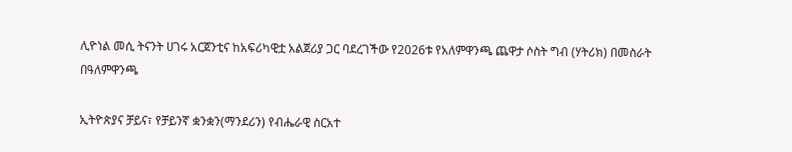ሊዮነል መሲ ትናንት ሀገሩ አርጀንቲና ከአፍሪካዊቷ አልጀሪያ ጋር ባደረገችው የ2026ቱ የአለምዋንጫ ጨዋታ ሶስት ግብ (ሃትሪክ) በመስራት በዓለምዋንጫ

ኢትዮጵያና ቻይና፣ የቻይንኛ ቋንቋን(ማንደሪን) የብሔራዊ ስርአተ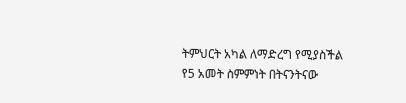ትምህርት አካል ለማድረግ የሚያስችል የ5 አመት ስምምነት በትናንትናው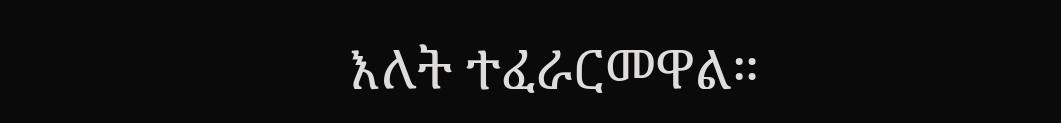እለት ተፈራርመዋል።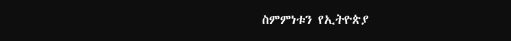ስምምነቱን የኢትዮጵያ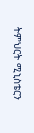ትምህርት ሚኒስቴርን